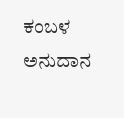ಕಂಬಳ ಅನುದಾನ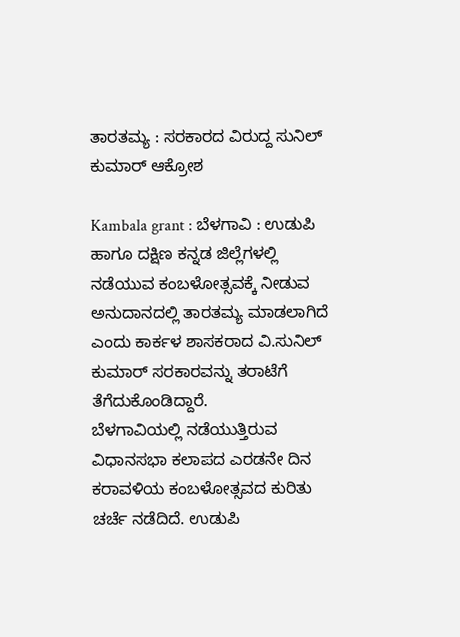ತಾರತಮ್ಯ : ಸರಕಾರದ ವಿರುದ್ದ ಸುನಿಲ್ ಕುಮಾರ್ ಆಕ್ರೋಶ

Kambala grant : ಬೆಳಗಾವಿ : ಉಡುಪಿ ಹಾಗೂ ದಕ್ಷಿಣ ಕನ್ನಡ ಜಿಲ್ಲೆಗಳಲ್ಲಿ ನಡೆಯುವ ಕಂಬಳೋತ್ಸವಕ್ಕೆ ನೀಡುವ ಅನುದಾನದಲ್ಲಿ ತಾರತಮ್ಯ ಮಾಡಲಾಗಿದೆ ಎಂದು ಕಾರ್ಕಳ ಶಾಸಕರಾದ ವಿ.ಸುನಿಲ್ ಕುಮಾರ್ ಸರಕಾರವನ್ನು ತರಾಟೆಗೆ ತೆಗೆದುಕೊಂಡಿದ್ದಾರೆ.
ಬೆಳಗಾವಿಯಲ್ಲಿ ನಡೆಯುತ್ತಿರುವ ವಿಧಾನಸಭಾ ಕಲಾಪದ ಎರಡನೇ ದಿನ ಕರಾವಳಿಯ ಕಂಬಳೋತ್ಸವದ ಕುರಿತು ಚರ್ಚೆ ನಡೆದಿದೆ. ಉಡುಪಿ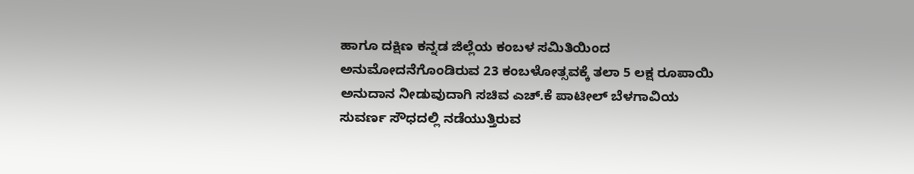ಹಾಗೂ ದಕ್ಷಿಣ ಕನ್ನಡ ಜಿಲ್ಲೆಯ ಕಂಬಳ ಸಮಿತಿಯಿಂದ ಅನುಮೋದನೆಗೊಂಡಿರುವ 23 ಕಂಬಳೋತ್ಸವಕ್ಕೆ ತಲಾ 5 ಲಕ್ಷ ರೂಪಾಯಿ ಅನುದಾನ ನೀಡುವುದಾಗಿ ಸಚಿವ ಎಚ್.ಕೆ ಪಾಟೀಲ್ ಬೆಳಗಾವಿಯ ಸುವರ್ಣ ಸೌಧದಲ್ಲಿ ನಡೆಯುತ್ತಿರುವ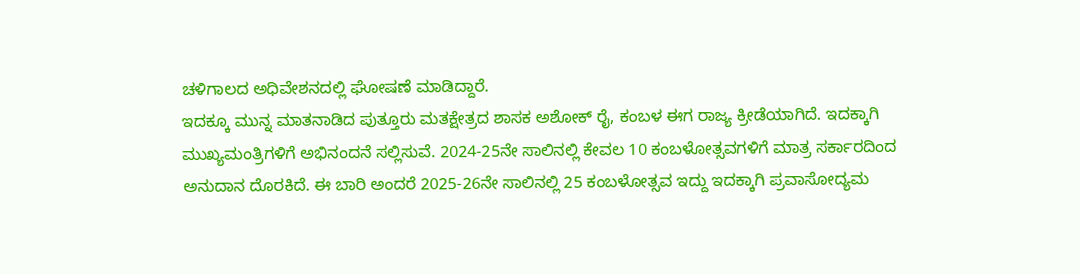ಚಳಿಗಾಲದ ಅಧಿವೇಶನದಲ್ಲಿ ಘೋಷಣೆ ಮಾಡಿದ್ದಾರೆ.
ಇದಕ್ಕೂ ಮುನ್ನ ಮಾತನಾಡಿದ ಪುತ್ತೂರು ಮತಕ್ಷೇತ್ರದ ಶಾಸಕ ಅಶೋಕ್ ರೈ, ಕಂಬಳ ಈಗ ರಾಜ್ಯ ಕ್ರೀಡೆಯಾಗಿದೆ. ಇದಕ್ಕಾಗಿ ಮುಖ್ಯಮಂತ್ರಿಗಳಿಗೆ ಅಭಿನಂದನೆ ಸಲ್ಲಿಸುವೆ. 2024-25ನೇ ಸಾಲಿನಲ್ಲಿ ಕೇವಲ 10 ಕಂಬಳೋತ್ಸವಗಳಿಗೆ ಮಾತ್ರ ಸರ್ಕಾರದಿಂದ ಅನುದಾನ ದೊರಕಿದೆ. ಈ ಬಾರಿ ಅಂದರೆ 2025-26ನೇ ಸಾಲಿನಲ್ಲಿ 25 ಕಂಬಳೋತ್ಸವ ಇದ್ದು ಇದಕ್ಕಾಗಿ ಪ್ರವಾಸೋದ್ಯಮ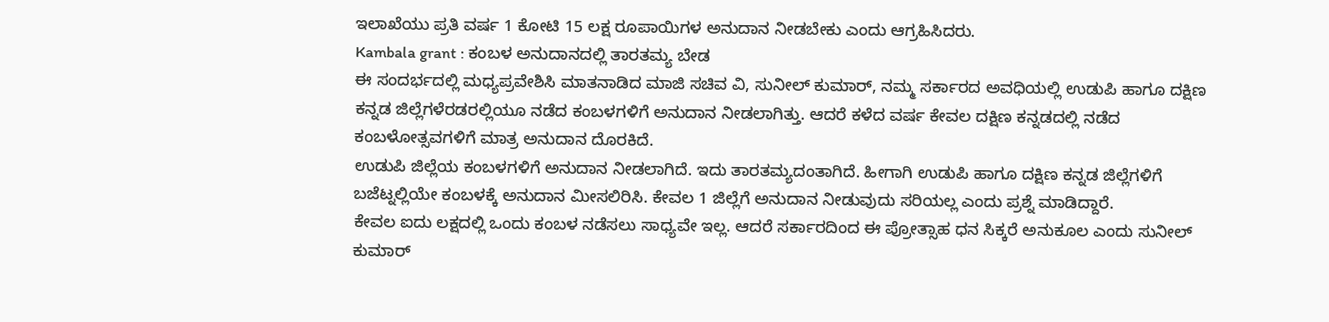ಇಲಾಖೆಯು ಪ್ರತಿ ವರ್ಷ 1 ಕೋಟಿ 15 ಲಕ್ಷ ರೂಪಾಯಿಗಳ ಅನುದಾನ ನೀಡಬೇಕು ಎಂದು ಆಗ್ರಹಿಸಿದರು.
Kambala grant : ಕಂಬಳ ಅನುದಾನದಲ್ಲಿ ತಾರತಮ್ಯ ಬೇಡ
ಈ ಸಂದರ್ಭದಲ್ಲಿ ಮಧ್ಯಪ್ರವೇಶಿಸಿ ಮಾತನಾಡಿದ ಮಾಜಿ ಸಚಿವ ವಿ, ಸುನೀಲ್ ಕುಮಾರ್, ನಮ್ಮ ಸರ್ಕಾರದ ಅವಧಿಯಲ್ಲಿ ಉಡುಪಿ ಹಾಗೂ ದಕ್ಷಿಣ ಕನ್ನಡ ಜಿಲ್ಲೆಗಳೆರಡರಲ್ಲಿಯೂ ನಡೆದ ಕಂಬಳಗಳಿಗೆ ಅನುದಾನ ನೀಡಲಾಗಿತ್ತು. ಆದರೆ ಕಳೆದ ವರ್ಷ ಕೇವಲ ದಕ್ಷಿಣ ಕನ್ನಡದಲ್ಲಿ ನಡೆದ ಕಂಬಳೋತ್ಸವಗಳಿಗೆ ಮಾತ್ರ ಅನುದಾನ ದೊರಕಿದೆ.
ಉಡುಪಿ ಜಿಲ್ಲೆಯ ಕಂಬಳಗಳಿಗೆ ಅನುದಾನ ನೀಡಲಾಗಿದೆ. ಇದು ತಾರತಮ್ಯದಂತಾಗಿದೆ. ಹೀಗಾಗಿ ಉಡುಪಿ ಹಾಗೂ ದಕ್ಷಿಣ ಕನ್ನಡ ಜಿಲ್ಲೆಗಳಿಗೆ ಬಜೆಟ್ನಲ್ಲಿಯೇ ಕಂಬಳಕ್ಕೆ ಅನುದಾನ ಮೀಸಲಿರಿಸಿ. ಕೇವಲ 1 ಜಿಲ್ಲೆಗೆ ಅನುದಾನ ನೀಡುವುದು ಸರಿಯಲ್ಲ ಎಂದು ಪ್ರಶ್ನೆ ಮಾಡಿದ್ದಾರೆ.
ಕೇವಲ ಐದು ಲಕ್ಷದಲ್ಲಿ ಒಂದು ಕಂಬಳ ನಡೆಸಲು ಸಾಧ್ಯವೇ ಇಲ್ಲ. ಆದರೆ ಸರ್ಕಾರದಿಂದ ಈ ಪ್ರೋತ್ಸಾಹ ಧನ ಸಿಕ್ಕರೆ ಅನುಕೂಲ ಎಂದು ಸುನೀಲ್ ಕುಮಾರ್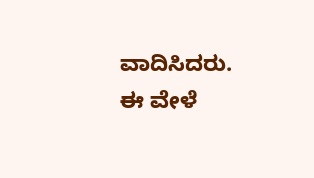ವಾದಿಸಿದರು. ಈ ವೇಳೆ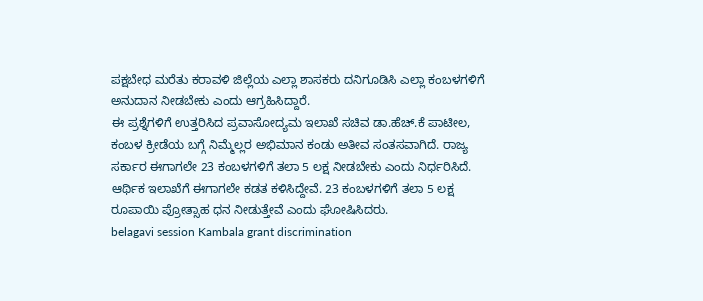ಪಕ್ಷಬೇಧ ಮರೆತು ಕರಾವಳಿ ಜಿಲ್ಲೆಯ ಎಲ್ಲಾ ಶಾಸಕರು ದನಿಗೂಡಿಸಿ ಎಲ್ಲಾ ಕಂಬಳಗಳಿಗೆ ಅನುದಾನ ನೀಡಬೇಕು ಎಂದು ಆಗ್ರಹಿಸಿದ್ದಾರೆ.
ಈ ಪ್ರಶ್ನೆಗಳಿಗೆ ಉತ್ತರಿಸಿದ ಪ್ರವಾಸೋದ್ಯಮ ಇಲಾಖೆ ಸಚಿವ ಡಾ.ಹೆಚ್.ಕೆ ಪಾಟೀಲ, ಕಂಬಳ ಕ್ರೀಡೆಯ ಬಗ್ಗೆ ನಿಮ್ಮೆಲ್ಲರ ಅಭಿಮಾನ ಕಂಡು ಅತೀವ ಸಂತಸವಾಗಿದೆ. ರಾಜ್ಯ ಸರ್ಕಾರ ಈಗಾಗಲೇ 23 ಕಂಬಳಗಳಿಗೆ ತಲಾ 5 ಲಕ್ಷ ನೀಡಬೇಕು ಎಂದು ನಿರ್ಧರಿಸಿದೆ. ಆರ್ಥಿಕ ಇಲಾಖೆಗೆ ಈಗಾಗಲೇ ಕಡತ ಕಳಿಸಿದ್ದೇವೆ. 23 ಕಂಬಳಗಳಿಗೆ ತಲಾ 5 ಲಕ್ಷ ರೂಪಾಯಿ ಪ್ರೋತ್ಸಾಹ ಧನ ನೀಡುತ್ತೇವೆ ಎಂದು ಘೋಷಿಸಿದರು.
belagavi session Kambala grant discrimination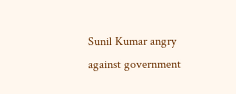Sunil Kumar angry against government